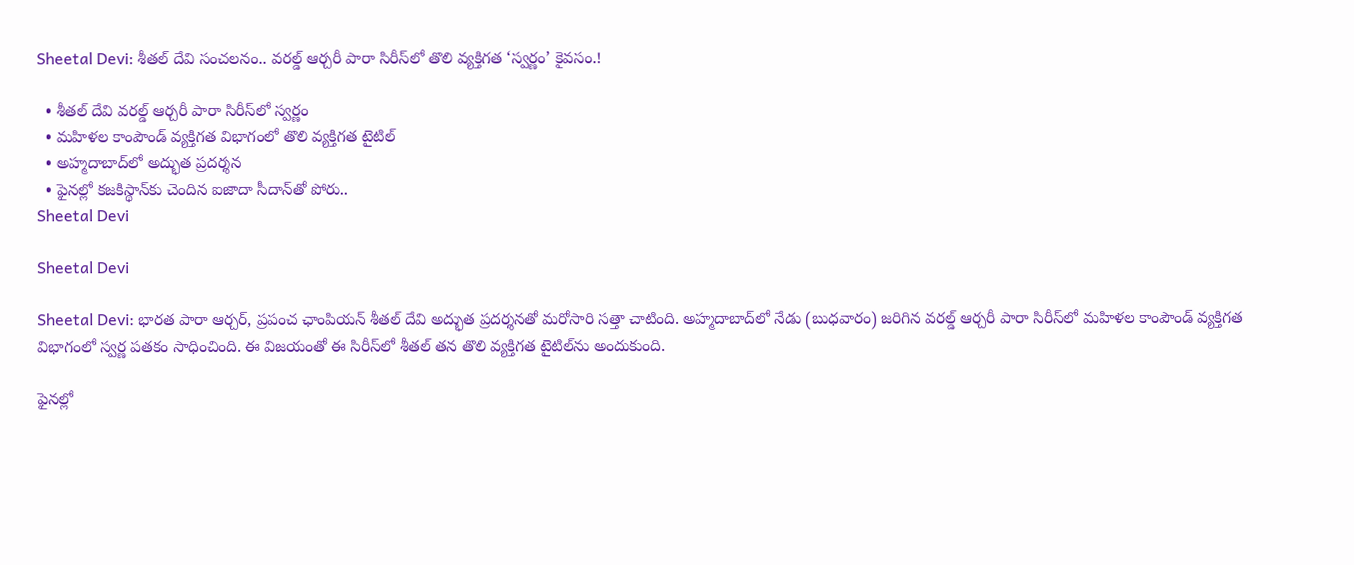Sheetal Devi: శీతల్ దేవి సంచలనం.. వరల్డ్ ఆర్చరీ పారా సిరీస్‌లో తొలి వ్యక్తిగత ‘స్వర్ణం’ కైవసం.!

  • శీతల్ దేవి వరల్డ్ ఆర్చరీ పారా సిరీస్‌లో స్వర్ణం
  • మహిళల కాంపౌండ్ వ్యక్తిగత విభాగంలో తొలి వ్యక్తిగత టైటిల్
  • అహ్మదాబాద్‌లో అద్భుత ప్రదర్శన
  • ఫైనల్లో కజకిస్థాన్‌కు చెందిన ఐజాదా సీదాన్‌తో పోరు..
Sheetal Devi

Sheetal Devi

Sheetal Devi: భారత పారా ఆర్చర్, ప్రపంచ ఛాంపియన్ శీతల్ దేవి అద్భుత ప్రదర్శనతో మరోసారి సత్తా చాటింది. అహ్మదాబాద్‌లో నేడు (బుధవారం) జరిగిన వరల్డ్ ఆర్చరీ పారా సిరీస్‌లో మహిళల కాంపౌండ్ వ్యక్తిగత విభాగంలో స్వర్ణ పతకం సాధించింది. ఈ విజయంతో ఈ సిరీస్‌లో శీతల్ తన తొలి వ్యక్తిగత టైటిల్‌ను అందుకుంది.

ఫైనల్లో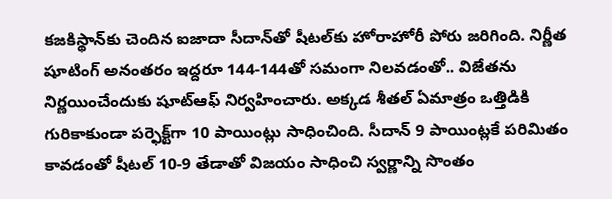కజకిస్థాన్‌కు చెందిన ఐజాదా సీదాన్‌తో షీటల్‌కు హోరాహోరీ పోరు జరిగింది. నిర్ణీత షూటింగ్‌ అనంతరం ఇద్దరూ 144-144తో సమంగా నిలవడంతో.. విజేతను నిర్ణయించేందుకు షూట్‌ఆఫ్ నిర్వహించారు. అక్కడ శీతల్ ఏమాత్రం ఒత్తిడికి గురికాకుండా పర్ఫెక్ట్‌గా 10 పాయింట్లు సాధించింది. సీదాన్ 9 పాయింట్లకే పరిమితం కావడంతో షీటల్ 10-9 తేడాతో విజయం సాధించి స్వర్ణాన్ని సొంతం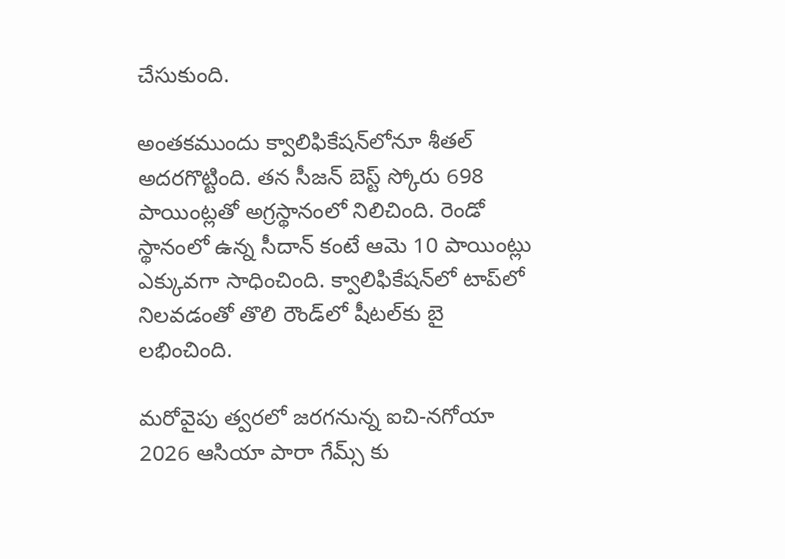చేసుకుంది.

అంతకముందు క్వాలిఫికేషన్‌లోనూ శీతల్ అదరగొట్టింది. తన సీజన్‌ బెస్ట్‌ స్కోరు 698 పాయింట్లతో అగ్రస్థానంలో నిలిచింది. రెండో స్థానంలో ఉన్న సీదాన్ కంటే ఆమె 10 పాయింట్లు ఎక్కువగా సాధించింది. క్వాలిఫికేషన్‌లో టాప్‌లో నిలవడంతో తొలి రౌండ్‌లో షీటల్‌కు బై లభించింది.

మరోవైపు త్వరలో జరగనున్న ఐచి-నగోయా 2026 ఆసియా పారా గేమ్స్ కు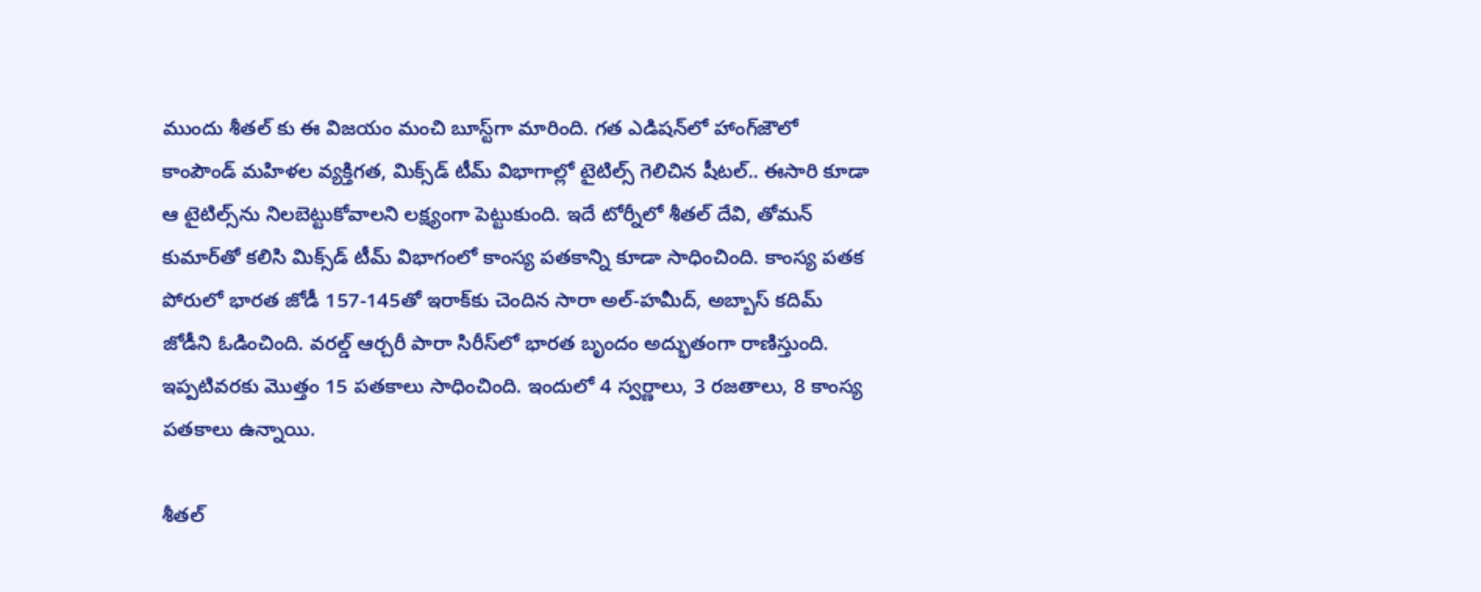ముందు శీతల్ కు ఈ విజయం మంచి బూస్ట్‌గా మారింది. గత ఎడిషన్‌లో హాంగ్‌జౌలో కాంపౌండ్ మహిళల వ్యక్తిగత, మిక్స్‌డ్ టీమ్ విభాగాల్లో టైటిల్స్ గెలిచిన షీటల్.. ఈసారి కూడా ఆ టైటిల్స్‌ను నిలబెట్టుకోవాలని లక్ష్యంగా పెట్టుకుంది. ఇదే టోర్నీలో శీతల్ దేవి, తోమన్ కుమార్‌తో కలిసి మిక్స్‌డ్ టీమ్ విభాగంలో కాంస్య పతకాన్ని కూడా సాధించింది. కాంస్య పతక పోరులో భారత జోడీ 157-145తో ఇరాక్‌కు చెందిన సారా అల్-హమీద్, అబ్బాస్ కదిమ్ జోడీని ఓడించింది. వరల్డ్ ఆర్చరీ పారా సిరీస్‌లో భారత బృందం అద్భుతంగా రాణిస్తుంది. ఇప్పటివరకు మొత్తం 15 పతకాలు సాధించింది. ఇందులో 4 స్వర్ణాలు, 3 రజతాలు, 8 కాంస్య పతకాలు ఉన్నాయి.

శీతల్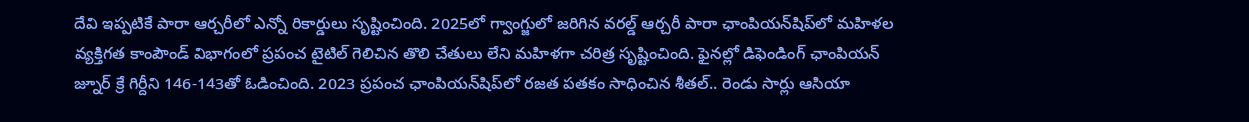దేవి ఇప్పటికే పారా ఆర్చరీలో ఎన్నో రికార్డులు సృష్టించింది. 2025లో గ్వాంగ్జులో జరిగిన వరల్డ్ ఆర్చరీ పారా ఛాంపియన్‌షిప్‌లో మహిళల వ్యక్తిగత కాంపౌండ్ విభాగంలో ప్రపంచ టైటిల్ గెలిచిన తొలి చేతులు లేని మహిళగా చరిత్ర సృష్టించింది. ఫైనల్లో డిఫెండింగ్ ఛాంపియన్ జ్నూర్ క్రే గిర్దీని 146-143తో ఓడించింది. 2023 ప్రపంచ ఛాంపియన్‌షిప్‌లో రజత పతకం సాధించిన శీతల్.. రెండు సార్లు ఆసియా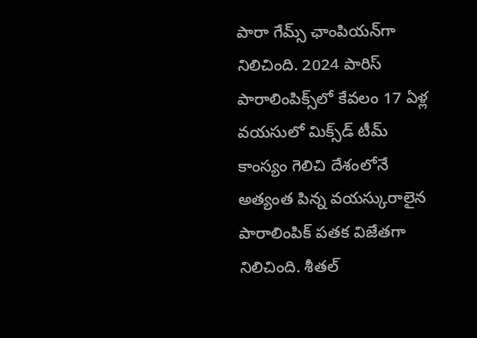పారా గేమ్స్ ఛాంపియన్‌గా నిలిచింది. 2024 పారిస్ పారాలింపిక్స్‌లో కేవలం 17 ఏళ్ల వయసులో మిక్స్‌డ్ టీమ్ కాంస్యం గెలిచి దేశంలోనే అత్యంత పిన్న వయస్కురాలైన పారాలింపిక్ పతక విజేతగా నిలిచింది. శీతల్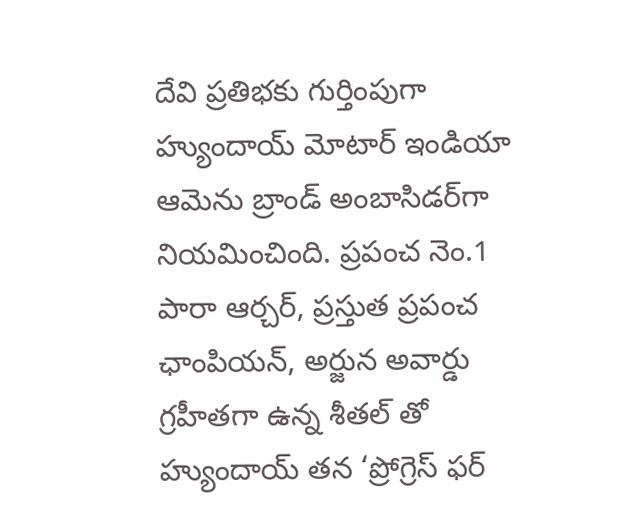దేవి ప్రతిభకు గుర్తింపుగా హ్యుందాయ్ మోటార్ ఇండియా ఆమెను బ్రాండ్ అంబాసిడర్‌గా నియమించింది. ప్రపంచ నెం.1 పారా ఆర్చర్, ప్రస్తుత ప్రపంచ ఛాంపియన్, అర్జున అవార్డు గ్రహీతగా ఉన్న శీతల్ తో హ్యుందాయ్ తన ‘ప్రోగ్రెస్ ఫర్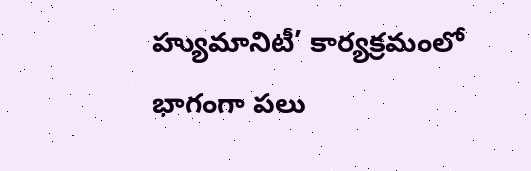హ్యుమానిటీ’ కార్యక్రమంలో భాగంగా పలు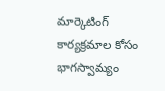మార్కెటింగ్ కార్యక్రమాల కోసం భాగస్వామ్యం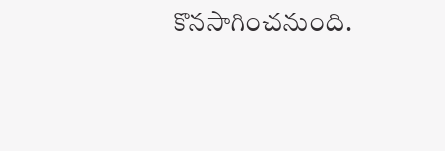కొనసాగించనుంది.